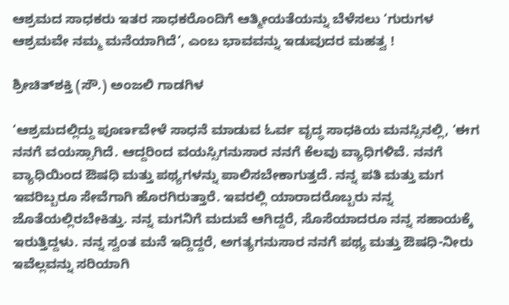ಆಶ್ರಮದ ಸಾಧಕರು ಇತರ ಸಾಧಕರೊಂದಿಗೆ ಆತ್ಮೀಯತೆಯನ್ನು ಬೆಳೆಸಲು ‘ಗುರುಗಳ ಆಶ್ರಮವೇ ನಮ್ಮ ಮನೆಯಾಗಿದೆ’, ಎಂಬ ಭಾವವನ್ನು ಇಡುವುದರ ಮಹತ್ವ !

ಶ್ರೀಚಿತ್‌ಶಕ್ತಿ (ಸೌ.) ಅಂಜಲಿ ಗಾಡಗಿಳ

‘ಆಶ್ರಮದಲ್ಲಿದ್ದು ಪೂರ್ಣವೇಳೆ ಸಾಧನೆ ಮಾಡುವ ಓರ್ವ ವೃದ್ಧ ಸಾಧಕಿಯ ಮನಸ್ಸಿನಲ್ಲಿ, ‘ಈಗ ನನಗೆ ವಯಸ್ಸಾಗಿದೆ. ಆದ್ದರಿಂದ ವಯಸ್ಸಿಗನುಸಾರ ನನಗೆ ಕೆಲವು ವ್ಯಾಧಿಗಳಿವೆ. ನನಗೆ ವ್ಯಾಧಿಯಿಂದ ಔಷಧಿ ಮತ್ತು ಪಥ್ಯಗಳನ್ನು ಪಾಲಿಸಬೇಕಾಗುತ್ತದೆ. ನನ್ನ ಪತಿ ಮತ್ತು ಮಗ ಇವರಿಬ್ಬರೂ ಸೇವೆಗಾಗಿ ಹೊರಗಿರುತ್ತಾರೆ. ಇವರಲ್ಲಿ ಯಾರಾದರೊಬ್ಬರು ನನ್ನ ಜೊತೆಯಲ್ಲಿರಬೇಕಿತ್ತು. ನನ್ನ ಮಗನಿಗೆ ಮದುವೆ ಆಗಿದ್ದರೆ, ಸೊಸೆಯಾದರೂ ನನ್ನ ಸಹಾಯಕ್ಕೆ ಇರುತ್ತಿದ್ದಳು. ನನ್ನ ಸ್ವಂತ ಮನೆ ಇದ್ದಿದ್ದರೆ, ಅಗತ್ಯಗನುಸಾರ ನನಗೆ ಪಥ್ಯ ಮತ್ತು ಔಷಧಿ-ನೀರು ಇವೆಲ್ಲವನ್ನು ಸರಿಯಾಗಿ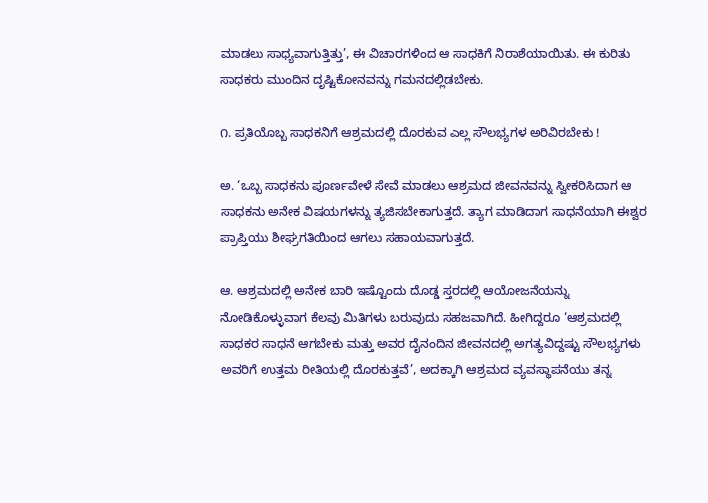ಮಾಡಲು ಸಾಧ್ಯವಾಗುತ್ತಿತ್ತು’, ಈ ವಿಚಾರಗಳಿಂದ ಆ ಸಾಧಕಿಗೆ ನಿರಾಶೆಯಾಯಿತು. ಈ ಕುರಿತು ಸಾಧಕರು ಮುಂದಿನ ದೃಷ್ಟಿಕೋನವನ್ನು ಗಮನದಲ್ಲಿಡಬೇಕು.

೧. ಪ್ರತಿಯೊಬ್ಬ ಸಾಧಕನಿಗೆ ಆಶ್ರಮದಲ್ಲಿ ದೊರಕುವ ಎಲ್ಲ ಸೌಲಭ್ಯಗಳ ಅರಿವಿರಬೇಕು !

ಅ. ‘ಒಬ್ಬ ಸಾಧಕನು ಪೂರ್ಣವೇಳೆ ಸೇವೆ ಮಾಡಲು ಆಶ್ರಮದ ಜೀವನವನ್ನು ಸ್ವೀಕರಿಸಿದಾಗ ಆ ಸಾಧಕನು ಅನೇಕ ವಿಷಯಗಳನ್ನು ತ್ಯಜಿಸಬೇಕಾಗುತ್ತದೆ. ತ್ಯಾಗ ಮಾಡಿದಾಗ ಸಾಧನೆಯಾಗಿ ಈಶ್ವರ ಪ್ರಾಪ್ತಿಯು ಶೀಘ್ರಗತಿಯಿಂದ ಆಗಲು ಸಹಾಯವಾಗುತ್ತದೆ.

ಆ. ಆಶ್ರಮದಲ್ಲಿ ಅನೇಕ ಬಾರಿ ಇಷ್ಟೊಂದು ದೊಡ್ಡ ಸ್ತರದಲ್ಲಿ ಆಯೋಜನೆಯನ್ನು ನೋಡಿಕೊಳ್ಳುವಾಗ ಕೆಲವು ಮಿತಿಗಳು ಬರುವುದು ಸಹಜವಾಗಿದೆ. ಹೀಗಿದ್ದರೂ ‘ಆಶ್ರಮದಲ್ಲಿ ಸಾಧಕರ ಸಾಧನೆ ಆಗಬೇಕು ಮತ್ತು ಅವರ ದೈನಂದಿನ ಜೀವನದಲ್ಲಿ ಅಗತ್ಯವಿದ್ದಷ್ಟು ಸೌಲಭ್ಯಗಳು ಅವರಿಗೆ ಉತ್ತಮ ರೀತಿಯಲ್ಲಿ ದೊರಕುತ್ತವೆ’, ಅದಕ್ಕಾಗಿ ಆಶ್ರಮದ ವ್ಯವಸ್ಥಾಪನೆಯು ತನ್ನ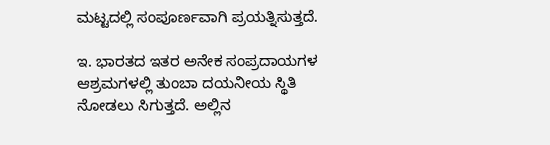ಮಟ್ಟದಲ್ಲಿ ಸಂಪೂರ್ಣವಾಗಿ ಪ್ರಯತ್ನಿಸುತ್ತದೆ.

ಇ. ಭಾರತದ ಇತರ ಅನೇಕ ಸಂಪ್ರದಾಯಗಳ ಆಶ್ರಮಗಳಲ್ಲಿ ತುಂಬಾ ದಯನೀಯ ಸ್ಥಿತಿ ನೋಡಲು ಸಿಗುತ್ತದೆ. ಅಲ್ಲಿನ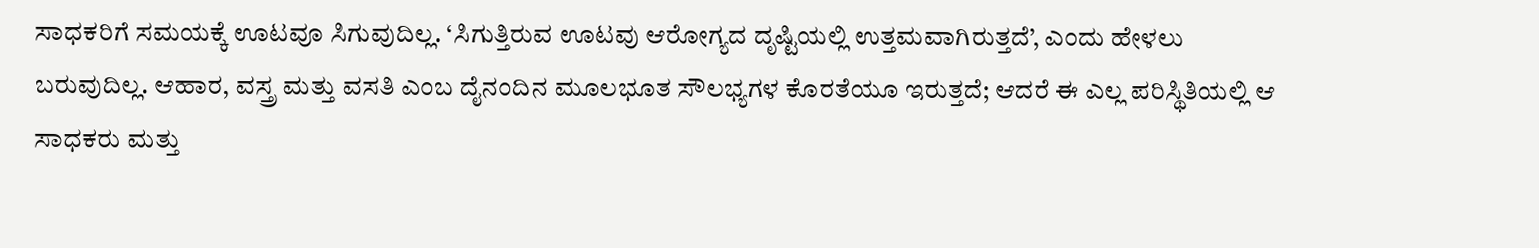ಸಾಧಕರಿಗೆ ಸಮಯಕ್ಕೆ ಊಟವೂ ಸಿಗುವುದಿಲ್ಲ. ‘ಸಿಗುತ್ತಿರುವ ಊಟವು ಆರೋಗ್ಯದ ದೃಷ್ಟಿಯಲ್ಲಿ ಉತ್ತಮವಾಗಿರುತ್ತದೆ’, ಎಂದು ಹೇಳಲು ಬರುವುದಿಲ್ಲ. ಆಹಾರ, ವಸ್ತ್ರ ಮತ್ತು ವಸತಿ ಎಂಬ ದೈನಂದಿನ ಮೂಲಭೂತ ಸೌಲಭ್ಯಗಳ ಕೊರತೆಯೂ ಇರುತ್ತದೆ; ಆದರೆ ಈ ಎಲ್ಲ ಪರಿಸ್ಥಿತಿಯಲ್ಲಿ ಆ ಸಾಧಕರು ಮತ್ತು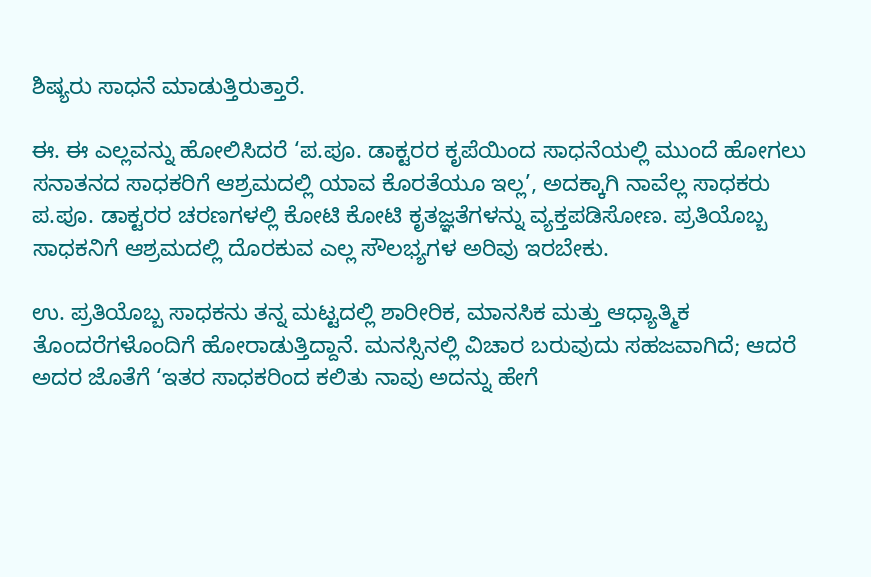ಶಿಷ್ಯರು ಸಾಧನೆ ಮಾಡುತ್ತಿರುತ್ತಾರೆ.

ಈ. ಈ ಎಲ್ಲವನ್ನು ಹೋಲಿಸಿದರೆ ‘ಪ.ಪೂ. ಡಾಕ್ಟರರ ಕೃಪೆಯಿಂದ ಸಾಧನೆಯಲ್ಲಿ ಮುಂದೆ ಹೋಗಲು ಸನಾತನದ ಸಾಧಕರಿಗೆ ಆಶ್ರಮದಲ್ಲಿ ಯಾವ ಕೊರತೆಯೂ ಇಲ್ಲ’, ಅದಕ್ಕಾಗಿ ನಾವೆಲ್ಲ ಸಾಧಕರು ಪ.ಪೂ. ಡಾಕ್ಟರರ ಚರಣಗಳಲ್ಲಿ ಕೋಟಿ ಕೋಟಿ ಕೃತಜ್ಞತೆಗಳನ್ನು ವ್ಯಕ್ತಪಡಿಸೋಣ. ಪ್ರತಿಯೊಬ್ಬ ಸಾಧಕನಿಗೆ ಆಶ್ರಮದಲ್ಲಿ ದೊರಕುವ ಎಲ್ಲ ಸೌಲಭ್ಯಗಳ ಅರಿವು ಇರಬೇಕು.

ಉ. ಪ್ರತಿಯೊಬ್ಬ ಸಾಧಕನು ತನ್ನ ಮಟ್ಟದಲ್ಲಿ ಶಾರೀರಿಕ, ಮಾನಸಿಕ ಮತ್ತು ಆಧ್ಯಾತ್ಮಿಕ ತೊಂದರೆಗಳೊಂದಿಗೆ ಹೋರಾಡುತ್ತಿದ್ದಾನೆ. ಮನಸ್ಸಿನಲ್ಲಿ ವಿಚಾರ ಬರುವುದು ಸಹಜವಾಗಿದೆ; ಆದರೆ ಅದರ ಜೊತೆಗೆ ‘ಇತರ ಸಾಧಕರಿಂದ ಕಲಿತು ನಾವು ಅದನ್ನು ಹೇಗೆ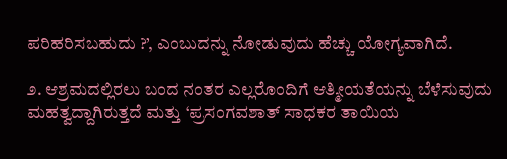ಪರಿಹರಿಸಬಹುದು ?’, ಎಂಬುದನ್ನು ನೋಡುವುದು ಹೆಚ್ಚು ಯೋಗ್ಯವಾಗಿದೆ.

೨. ಆಶ್ರಮದಲ್ಲಿರಲು ಬಂದ ನಂತರ ಎಲ್ಲರೊಂದಿಗೆ ಆತ್ಮೀಯತೆಯನ್ನು ಬೆಳೆಸುವುದು ಮಹತ್ವದ್ದಾಗಿರುತ್ತದೆ ಮತ್ತು ‘ಪ್ರಸಂಗವಶಾತ್‌ ಸಾಧಕರ ತಾಯಿಯ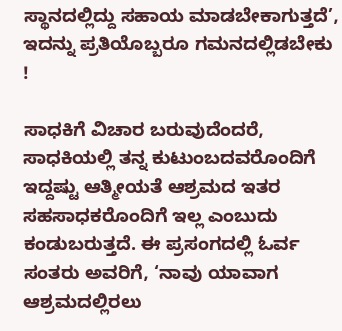ಸ್ಥಾನದಲ್ಲಿದ್ದು ಸಹಾಯ ಮಾಡಬೇಕಾಗುತ್ತದೆ’, ಇದನ್ನು ಪ್ರತಿಯೊಬ್ಬರೂ ಗಮನದಲ್ಲಿಡಬೇಕು !

ಸಾಧಕಿಗೆ ವಿಚಾರ ಬರುವುದೆಂದರೆ, ಸಾಧಕಿಯಲ್ಲಿ ತನ್ನ ಕುಟುಂಬದವರೊಂದಿಗೆ ಇದ್ದಷ್ಟು ಆತ್ಮೀಯತೆ ಆಶ್ರಮದ ಇತರ ಸಹಸಾಧಕರೊಂದಿಗೆ ಇಲ್ಲ ಎಂಬುದು ಕಂಡುಬರುತ್ತದೆ. ಈ ಪ್ರಸಂಗದಲ್ಲಿ ಓರ್ವ ಸಂತರು ಅವರಿಗೆ, ‘ನಾವು ಯಾವಾಗ ಆಶ್ರಮದಲ್ಲಿರಲು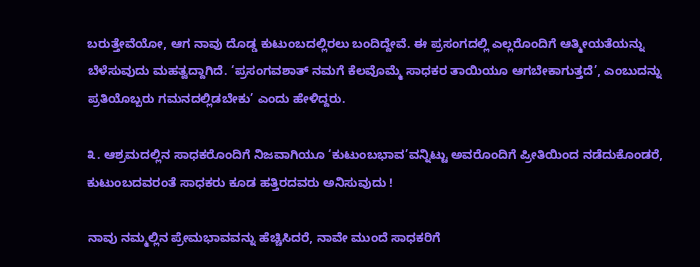ಬರುತ್ತೇವೆಯೋ, ಆಗ ನಾವು ದೊಡ್ಡ ಕುಟುಂಬದಲ್ಲಿರಲು ಬಂದಿದ್ದೇವೆ. ಈ ಪ್ರಸಂಗದಲ್ಲಿ ಎಲ್ಲರೊಂದಿಗೆ ಆತ್ಮೀಯತೆಯನ್ನು ಬೆಳೆಸುವುದು ಮಹತ್ವದ್ದಾಗಿದೆ. ‘ಪ್ರಸಂಗವಶಾತ್‌ ನಮಗೆ ಕೆಲವೊಮ್ಮೆ ಸಾಧಕರ ತಾಯಿಯೂ ಆಗಬೇಕಾಗುತ್ತದೆ’, ಎಂಬುದನ್ನು ಪ್ರತಿಯೊಬ್ಬರು ಗಮನದಲ್ಲಿಡಬೇಕು’ ಎಂದು ಹೇಳಿದ್ದರು.

೩. ಆಶ್ರಮದಲ್ಲಿನ ಸಾಧಕರೊಂದಿಗೆ ನಿಜವಾಗಿಯೂ ‘ಕುಟುಂಬಭಾವ’ವನ್ನಿಟ್ಟು ಅವರೊಂದಿಗೆ ಪ್ರೀತಿಯಿಂದ ನಡೆದುಕೊಂಡರೆ, ಕುಟುಂಬದವರಂತೆ ಸಾಧಕರು ಕೂಡ ಹತ್ತಿರದವರು ಅನಿಸುವುದು !

ನಾವು ನಮ್ಮಲ್ಲಿನ ಪ್ರೇಮಭಾವವನ್ನು ಹೆಚ್ಚಿಸಿದರೆ, ನಾವೇ ಮುಂದೆ ಸಾಧಕರಿಗೆ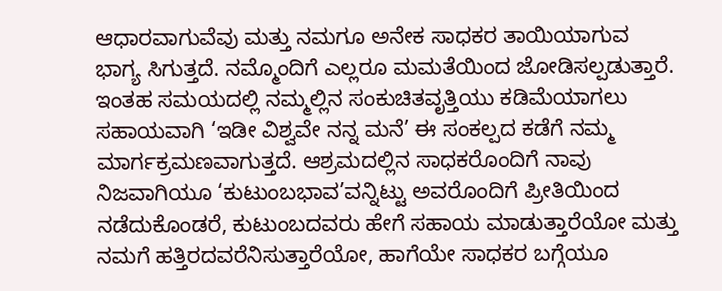ಆಧಾರವಾಗುವೆವು ಮತ್ತು ನಮಗೂ ಅನೇಕ ಸಾಧಕರ ತಾಯಿಯಾಗುವ ಭಾಗ್ಯ ಸಿಗುತ್ತದೆ. ನಮ್ಮೊಂದಿಗೆ ಎಲ್ಲರೂ ಮಮತೆಯಿಂದ ಜೋಡಿಸಲ್ಪಡುತ್ತಾರೆ. ಇಂತಹ ಸಮಯದಲ್ಲಿ ನಮ್ಮಲ್ಲಿನ ಸಂಕುಚಿತವೃತ್ತಿಯು ಕಡಿಮೆಯಾಗಲು ಸಹಾಯವಾಗಿ ‘ಇಡೀ ವಿಶ್ವವೇ ನನ್ನ ಮನೆ’ ಈ ಸಂಕಲ್ಪದ ಕಡೆಗೆ ನಮ್ಮ ಮಾರ್ಗಕ್ರಮಣವಾಗುತ್ತದೆ. ಆಶ್ರಮದಲ್ಲಿನ ಸಾಧಕರೊಂದಿಗೆ ನಾವು ನಿಜವಾಗಿಯೂ ‘ಕುಟುಂಬಭಾವ’ವನ್ನಿಟ್ಟು ಅವರೊಂದಿಗೆ ಪ್ರೀತಿಯಿಂದ ನಡೆದುಕೊಂಡರೆ, ಕುಟುಂಬದವರು ಹೇಗೆ ಸಹಾಯ ಮಾಡುತ್ತಾರೆಯೋ ಮತ್ತು ನಮಗೆ ಹತ್ತಿರದವರೆನಿಸುತ್ತಾರೆಯೋ, ಹಾಗೆಯೇ ಸಾಧಕರ ಬಗ್ಗೆಯೂ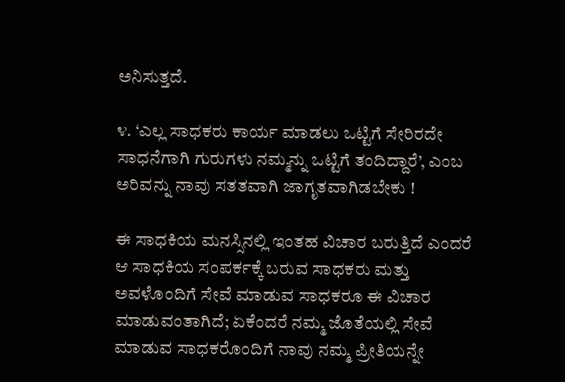ಅನಿಸುತ್ತದೆ.

೪. ‘ಎಲ್ಲ ಸಾಧಕರು ಕಾರ್ಯ ಮಾಡಲು ಒಟ್ಟಿಗೆ ಸೇರಿರದೇ ಸಾಧನೆಗಾಗಿ ಗುರುಗಳು ನಮ್ಮನ್ನು ಒಟ್ಟಿಗೆ ತಂದಿದ್ದಾರೆ’, ಎಂಬ ಅರಿವನ್ನು ನಾವು ಸತತವಾಗಿ ಜಾಗೃತವಾಗಿಡಬೇಕು !

ಈ ಸಾಧಕಿಯ ಮನಸ್ಸಿನಲ್ಲಿ ಇಂತಹ ವಿಚಾರ ಬರುತ್ತಿದೆ ಎಂದರೆ ಆ ಸಾಧಕಿಯ ಸಂಪರ್ಕಕ್ಕೆ ಬರುವ ಸಾಧಕರು ಮತ್ತು ಅವಳೊಂದಿಗೆ ಸೇವೆ ಮಾಡುವ ಸಾಧಕರೂ ಈ ವಿಚಾರ ಮಾಡುವಂತಾಗಿದೆ; ಏಕೆಂದರೆ ನಮ್ಮ ಜೊತೆಯಲ್ಲಿ ಸೇವೆ ಮಾಡುವ ಸಾಧಕರೊಂದಿಗೆ ನಾವು ನಮ್ಮ ಪ್ರೀತಿಯನ್ನೇ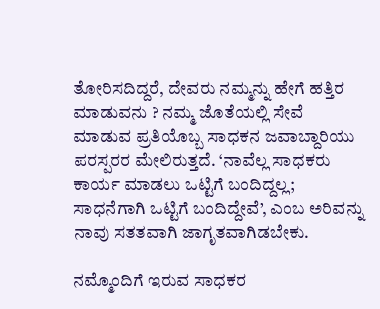ತೋರಿಸದಿದ್ದರೆ, ದೇವರು ನಮ್ಮನ್ನು ಹೇಗೆ ಹತ್ತಿರ ಮಾಡುವನು ? ನಮ್ಮ ಜೊತೆಯಲ್ಲಿ ಸೇವೆ ಮಾಡುವ ಪ್ರತಿಯೊಬ್ಬ ಸಾಧಕನ ಜವಾಬ್ದಾರಿಯು ಪರಸ್ಪರರ ಮೇಲಿರುತ್ತದೆ. ‘ನಾವೆಲ್ಲ ಸಾಧಕರು ಕಾರ್ಯ ಮಾಡಲು ಒಟ್ಟಿಗೆ ಬಂದಿದ್ದಲ್ಲ; ಸಾಧನೆಗಾಗಿ ಒಟ್ಟಿಗೆ ಬಂದಿದ್ದೇವೆ’, ಎಂಬ ಅರಿವನ್ನು ನಾವು ಸತತವಾಗಿ ಜಾಗೃತವಾಗಿಡಬೇಕು.

ನಮ್ಮೊಂದಿಗೆ ಇರುವ ಸಾಧಕರ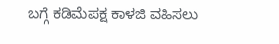ಬಗ್ಗೆ ಕಡಿಮೆಪಕ್ಷ ಕಾಳಜಿ ವಹಿಸಲು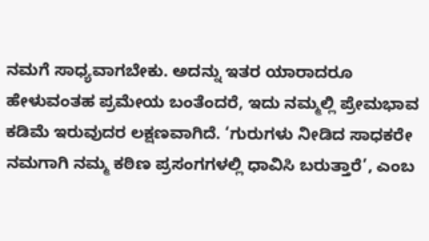ನಮಗೆ ಸಾಧ್ಯವಾಗಬೇಕು. ಅದನ್ನು ಇತರ ಯಾರಾದರೂ ಹೇಳುವಂತಹ ಪ್ರಮೇಯ ಬಂತೆಂದರೆ, ಇದು ನಮ್ಮಲ್ಲಿ ಪ್ರೇಮಭಾವ ಕಡಿಮೆ ಇರುವುದರ ಲಕ್ಷಣವಾಗಿದೆ. ‘ಗುರುಗಳು ನೀಡಿದ ಸಾಧಕರೇ ನಮಗಾಗಿ ನಮ್ಮ ಕಠಿಣ ಪ್ರಸಂಗಗಳಲ್ಲಿ ಧಾವಿಸಿ ಬರುತ್ತಾರೆ’, ಎಂಬ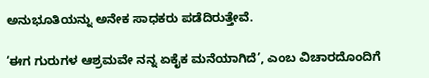ಅನುಭೂತಿಯನ್ನು ಅನೇಕ ಸಾಧಕರು ಪಡೆದಿರುತ್ತೇವೆ.

‘ಈಗ ಗುರುಗಳ ಆಶ್ರಮವೇ ನನ್ನ ಏಕೈಕ ಮನೆಯಾಗಿದೆ’, ಎಂಬ ವಿಚಾರದೊಂದಿಗೆ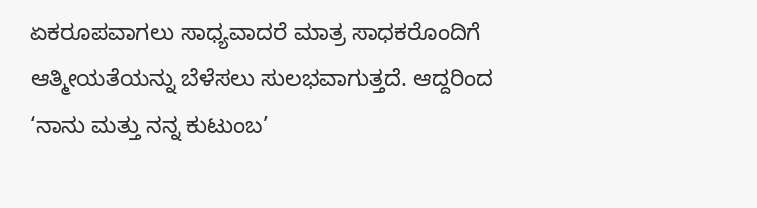ಏಕರೂಪವಾಗಲು ಸಾಧ್ಯವಾದರೆ ಮಾತ್ರ ಸಾಧಕರೊಂದಿಗೆ ಆತ್ಮೀಯತೆಯನ್ನು ಬೆಳೆಸಲು ಸುಲಭವಾಗುತ್ತದೆ. ಆದ್ದರಿಂದ ‘ನಾನು ಮತ್ತು ನನ್ನ ಕುಟುಂಬ’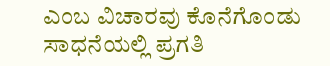ಎಂಬ ವಿಚಾರವು ಕೊನೆಗೊಂಡು ಸಾಧನೆಯಲ್ಲಿ ಪ್ರಗತಿ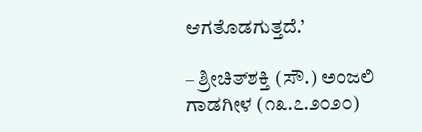ಆಗತೊಡಗುತ್ತದೆ.’

– ಶ್ರೀಚಿತ್‌ಶಕ್ತಿ (ಸೌ.) ಅಂಜಲಿ ಗಾಡಗೀಳ (೧೩.೭.೨೦೨೦)